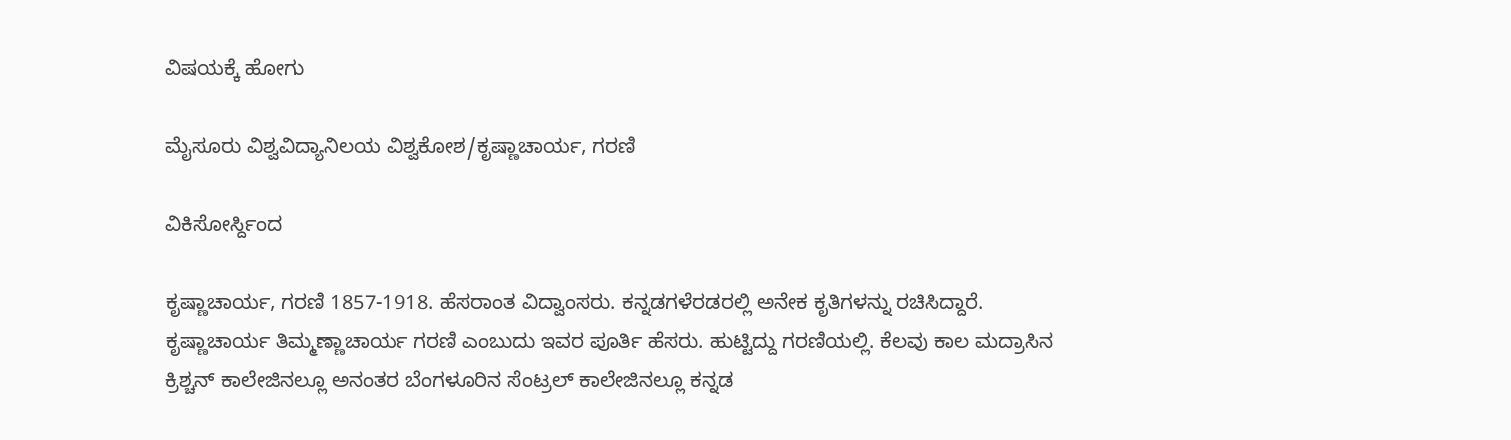ವಿಷಯಕ್ಕೆ ಹೋಗು

ಮೈಸೂರು ವಿಶ್ವವಿದ್ಯಾನಿಲಯ ವಿಶ್ವಕೋಶ/ಕೃಷ್ಣಾಚಾರ್ಯ, ಗರಣಿ

ವಿಕಿಸೋರ್ಸ್ದಿಂದ

ಕೃಷ್ಣಾಚಾರ್ಯ, ಗರಣಿ 1857-1918. ಹೆಸರಾಂತ ವಿದ್ವಾಂಸರು. ಕನ್ನಡಗಳೆರಡರಲ್ಲಿ ಅನೇಕ ಕೃತಿಗಳನ್ನು ರಚಿಸಿದ್ದಾರೆ. ಕೃಷ್ಣಾಚಾರ್ಯ ತಿಮ್ಮಣ್ಣಾಚಾರ್ಯ ಗರಣಿ ಎಂಬುದು ಇವರ ಪೂರ್ತಿ ಹೆಸರು. ಹುಟ್ಟಿದ್ದು ಗರಣಿಯಲ್ಲಿ. ಕೆಲವು ಕಾಲ ಮದ್ರಾಸಿನ ಕ್ರಿಶ್ಚನ್ ಕಾಲೇಜಿನಲ್ಲೂ ಅನಂತರ ಬೆಂಗಳೂರಿನ ಸೆಂಟ್ರಲ್ ಕಾಲೇಜಿನಲ್ಲೂ ಕನ್ನಡ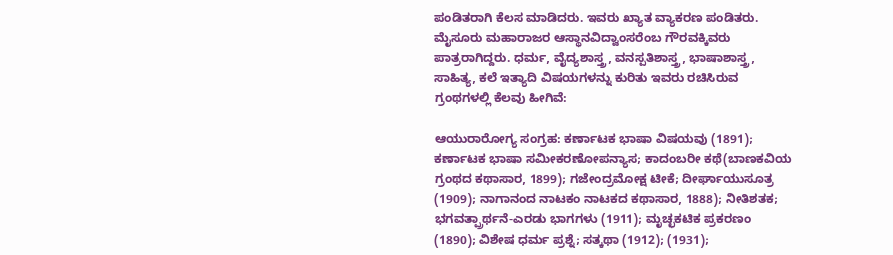ಪಂಡಿತರಾಗಿ ಕೆಲಸ ಮಾಡಿದರು. ಇವರು ಖ್ಯಾತ ವ್ಯಾಕರಣ ಪಂಡಿತರು. ಮೈಸೂರು ಮಹಾರಾಜರ ಆಸ್ಥಾನವಿದ್ವಾಂಸರೆಂಬ ಗೌರವಕ್ಕಿವರು ಪಾತ್ರರಾಗಿದ್ದರು. ಧರ್ಮ, ವೈದ್ಯಶಾಸ್ತ್ರ, ವನಸ್ಪತಿಶಾಸ್ತ್ರ, ಭಾಷಾಶಾಸ್ತ್ರ, ಸಾಹಿತ್ಯ, ಕಲೆ ಇತ್ಯಾದಿ ವಿಷಯಗಳನ್ನು ಕುರಿತು ಇವರು ರಚಿಸಿರುವ ಗ್ರಂಥಗಳಲ್ಲಿ ಕೆಲವು ಹೀಗಿವೆ:

ಆಯುರಾರೋಗ್ಯ ಸಂಗ್ರಹ: ಕರ್ಣಾಟಕ ಭಾಷಾ ವಿಷಯವು (1891); ಕರ್ಣಾಟಕ ಭಾಷಾ ಸಮೀಕರಣೋಪನ್ಯಾಸ; ಕಾದಂಬರೀ ಕಥೆ(ಬಾಣಕವಿಯ ಗ್ರಂಥದ ಕಥಾಸಾರ, 1899); ಗಜೇಂದ್ರಮೋಕ್ಷ ಟೀಕೆ; ದೀರ್ಘಾಯುಸೂತ್ರ (1909); ನಾಗಾನಂದ ನಾಟಕಂ ನಾಟಕದ ಕಥಾಸಾರ, 1888); ನೀತಿಶತಕ; ಭಗವತ್ಪ್ರಾರ್ಥನೆ-ಎರಡು ಭಾಗಗಳು (1911); ಮೃಚ್ಛಕಟಿಕ ಪ್ರಕರಣಂ (1890); ವಿಶೇಷ ಧರ್ಮ ಪ್ರಶ್ನೆ; ಸತ್ಕಥಾ (1912); (1931);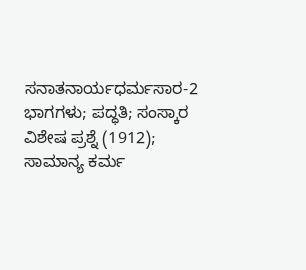ಸನಾತನಾರ್ಯಧರ್ಮಸಾರ-2 ಭಾಗಗಳು; ಪದ್ಧತಿ; ಸಂಸ್ಕಾರ ವಿಶೇಷ ಪ್ರಶ್ನೆ (1912); ಸಾಮಾನ್ಯ ಕರ್ಮ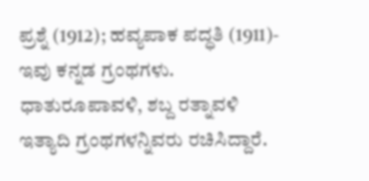ಪ್ರಶ್ನೆ (1912); ಹವ್ಯಪಾಕ ಪದ್ಧತಿ (1911)- ಇವು ಕನ್ನಡ ಗ್ರಂಥಗಳು. ಧಾತುರೂಪಾವಳಿ, ಶಬ್ದ ರತ್ನಾವಳಿ ಇತ್ಯಾದಿ ಗ್ರಂಥಗಳನ್ನಿವರು ರಚಿಸಿದ್ದಾರೆ.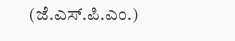(ಜೆ.ಎಸ್.ಪಿ.ಎಂ.)